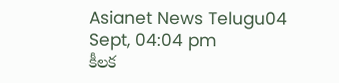Asianet News Telugu04 Sept, 04:04 pm
కీలక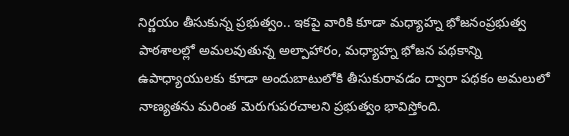నిర్ణయం తీసుకున్న ప్రభుత్వం.. ఇకపై వారికి కూడా మధ్యాహ్న భోజనంప్రభుత్వ పాఠశాలల్లో అమలవుతున్న అల్పాహారం, మధ్యాహ్న భోజన పథకాన్ని ఉపాధ్యాయులకు కూడా అందుబాటులోకి తీసుకురావడం ద్వారా పథకం అమలులో నాణ్యతను మరింత మెరుగుపరచాలని ప్రభుత్వం భావిస్తోంది.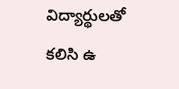విద్యార్థులతో కలిసి ఉ